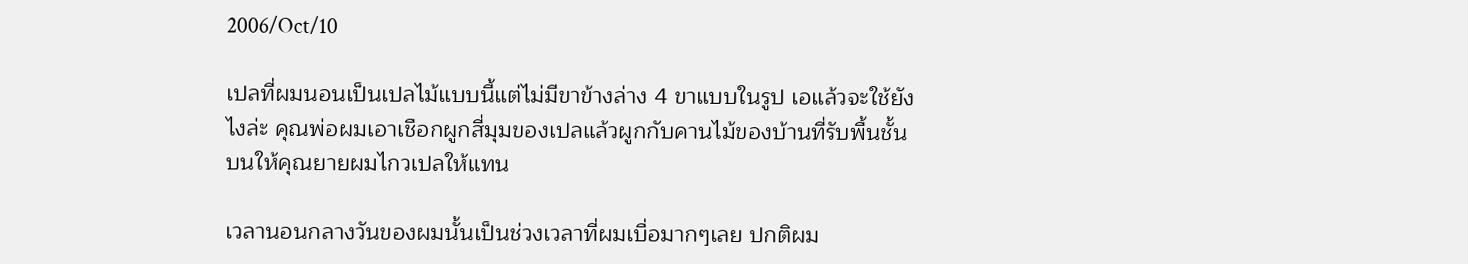2006/Oct/10

เปลที่ผมนอนเป็นเปลไม้แบบนี้แต่ไม่มีขาข้างล่าง 4 ขาแบบในรูป เอแล้วจะใช้ยังไงล่ะ คุณพ่อผมเอาเชือกผูกสี่มุมของเปลแล้วผูกกับคานไม้ของบ้านที่รับพื้นชั้นบนให้คุณยายผมไกวเปลให้แทน

เวลานอนกลางวันของผมนั้นเป็นช่วงเวลาที่ผมเบื่อมากๆเลย ปกติผม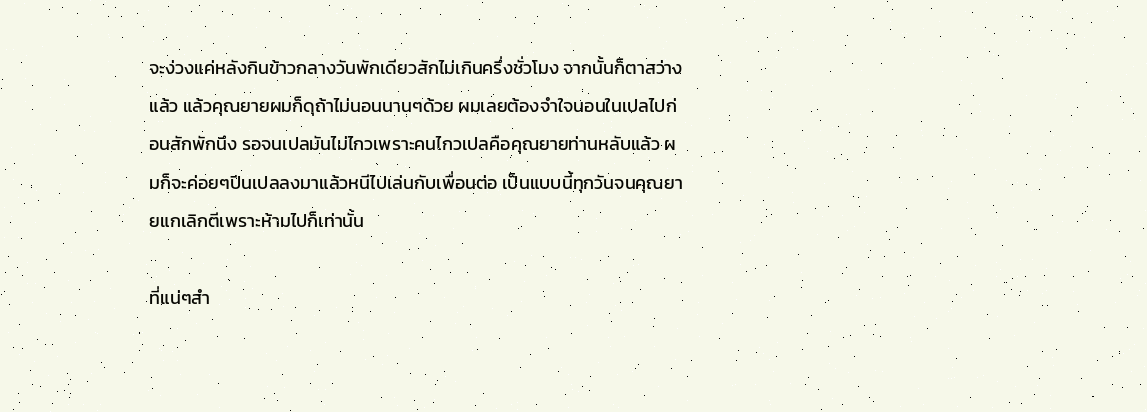จะง่วงแค่หลังกินข้าวกลางวันพักเดียวสักไม่เกินครึ่งชั่วโมง จากนั้นก็ตาสว่างแล้ว แล้วคุณยายผมก็ดุถ้าไม่นอนนานๆด้วย ผมเลยต้องจำใจนอนในเปลไปก่อนสักพักนึง รอจนเปลมันไม่ไกวเพราะคนไกวเปลคือคุณยายท่านหลับแล้ว ผมก็จะค่อยๆปีนเปลลงมาแล้วหนีไปเล่นกับเพื่อนต่อ เป็นแบบนี้ทุกวันจนคุณยายแกเลิกตีเพราะห้ามไปก็เท่านั้น

ที่แน่ๆสำ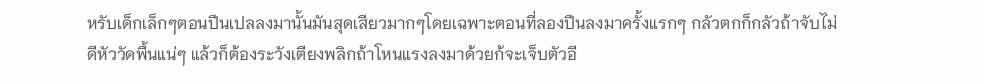หรับเด็กเล็กๆตอนปีนเปลลงมานั้นมันสุดเสียวมากๆโดยเฉพาะตอนที่ลองปีนลงมาครั้งแรกๆ กลัวตกก็กลัวถ้าจับไม่ดีหัววัดพื้นแน่ๆ แล้วก็ต้องระวังเตียงพลิกถ้าโหนแรงลงมาด้วยก้จะเจ็บตัวอี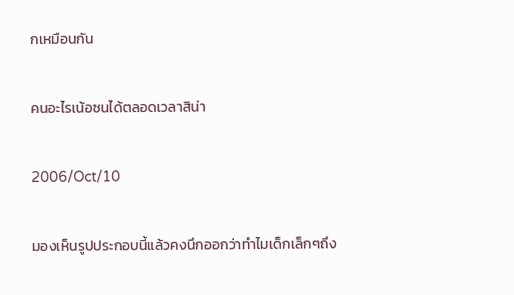กเหมือนกัน

คนอะไรเน้อซนได้ตลอดเวลาสิน่า

2006/Oct/10

มองเห็นรูปประกอบนี้แล้วคงนึกออกว่าทำไมเด็กเล็กๆถึง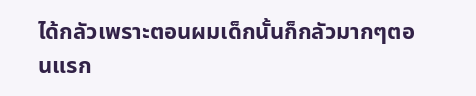ได้กลัวเพราะตอนผมเด็กนั้นก็กลัวมากๆตอนแรก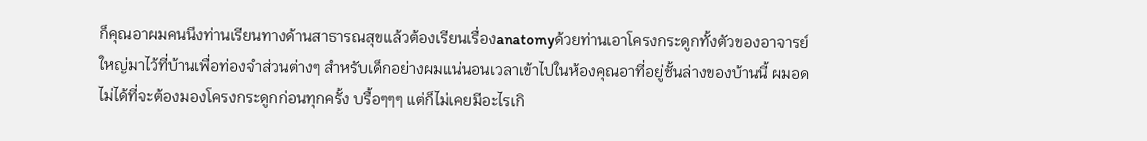ก็คุณอาผมคนนึงท่านเรียนทางด้านสาธารณสุขแล้วต้องเรียนเรื่องanatomyด้วยท่านเอาโครงกระดูกทั้งตัวของอาจารย์ใหญ่มาไว้ที่บ้านเพื่อท่องจำส่วนต่างๆ สำหรับเด็กอย่างผมแน่นอนเวลาเข้าไปในห้องคุณอาที่อยู่ชั้นล่างของบ้านนี้ ผมอดไม่ได้ที่จะต้องมองโครงกระดูกก่อนทุกครั้ง บรื้อๆๆๆ แต่ก็ไม่เคยมีอะไรเกิ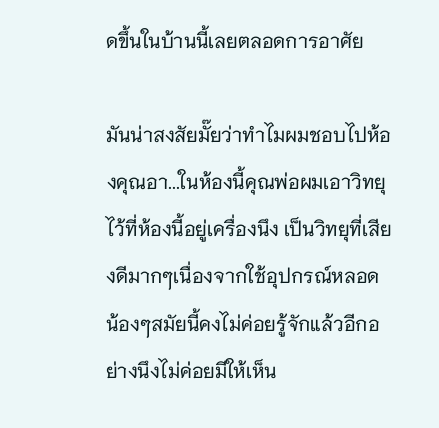ดขึ้นในบ้านนี้เลยตลอดการอาศัย

มันน่าสงสัยมั๊ยว่าทำไมผมชอบไปห้องคุณอา...ในห้องนี้คุณพ่อผมเอาวิทยุไว้ที่ห้องนี้อยู่เครื่องนึง เป็นวิทยุที่เสียงดีมากๆเนื่องจากใช้อุปกรณ์หลอด น้องๆสมัยนี้คงไม่ค่อยรู้จักแล้วอีกอย่างนึงไม่ค่อยมีให้เห็น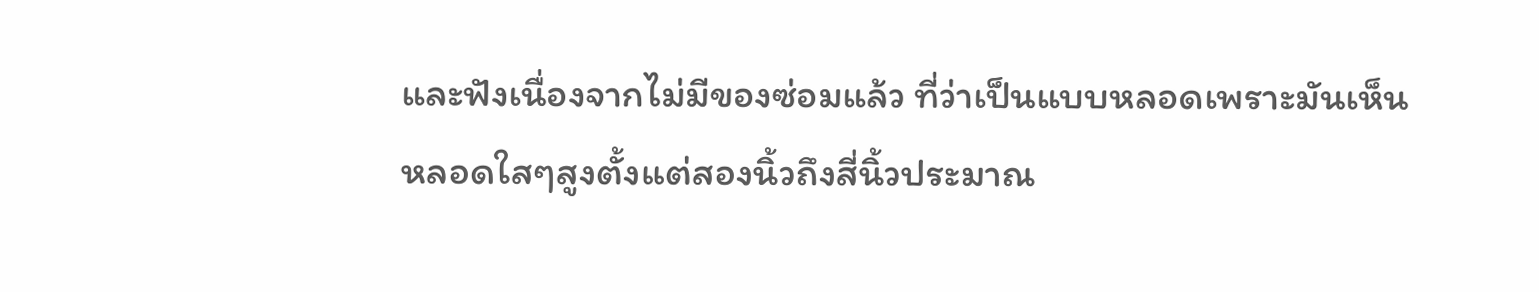และฟังเนื่องจากไม่มีของซ่อมแล้ว ที่ว่าเป็นแบบหลอดเพราะมันเห็นหลอดใสๆสูงตั้งแต่สองนิ้วถึงสี่นิ้วประมาณ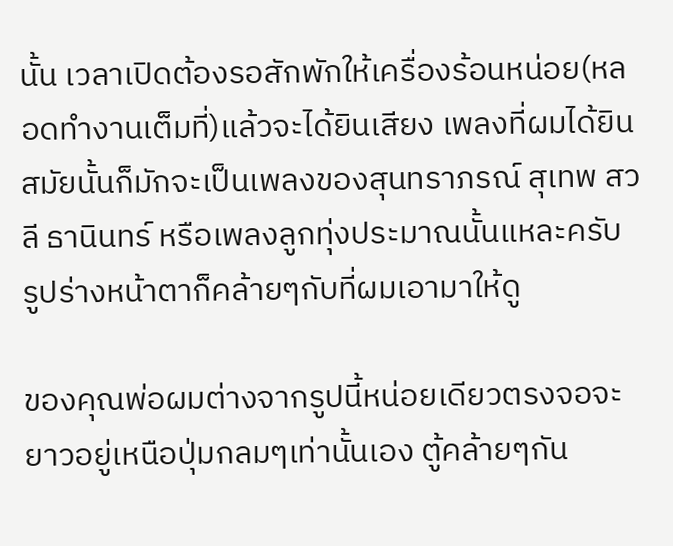นั้น เวลาเปิดต้องรอสักพักให้เครื่องร้อนหน่อย(หลอดทำงานเต็มที่)แล้วจะได้ยินเสียง เพลงที่ผมได้ยินสมัยนั้นก็มักจะเป็นเพลงของสุนทราภรณ์ สุเทพ สวลี ธานินทร์ หรือเพลงลูกทุ่งประมาณนั้นแหละครับ รูปร่างหน้าตาก็คล้ายๆกับที่ผมเอามาให้ดู

ของคุณพ่อผมต่างจากรูปนี้หน่อยเดียวตรงจอจะยาวอยู่เหนือปุ่มกลมๆเท่านั้นเอง ตู้คล้ายๆกัน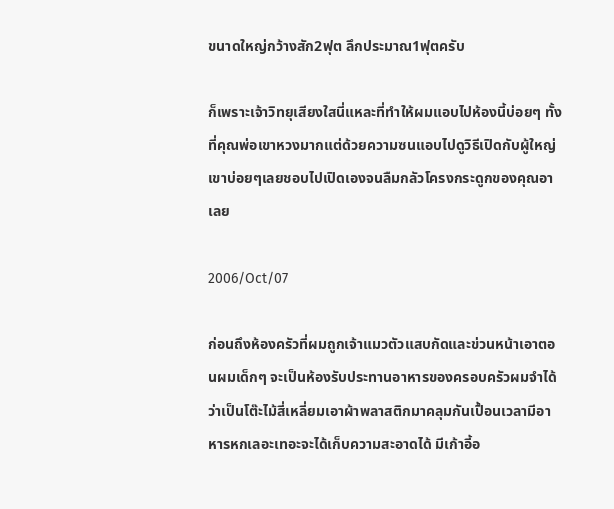ขนาดใหญ่กว้างสัก2ฟุต ลึกประมาณ1ฟุตครับ

ก็เพราะเจ้าวิทยุเสียงใสนี่แหละที่ทำให้ผมแอบไปห้องนี้บ่อยๆ ทั้งที่คุณพ่อเขาหวงมากแต่ด้วยความซนแอบไปดูวิธีเปิดกับผู้ใหญ่เขาบ่อยๆเลยชอบไปเปิดเองจนลืมกลัวโครงกระดูกของคุณอาเลย

2006/Oct/07

ก่อนถึงห้องครัวที่ผมถูกเจ้าแมวตัวแสบกัดและข่วนหน้าเอาตอนผมเด็กๆ จะเป็นห้องรับประทานอาหารของครอบครัวผมจำได้ว่าเป็นโต๊ะไม้สี่เหลี่ยมเอาผ้าพลาสติกมาคลุมกันเปื้อนเวลามีอาหารหกเลอะเทอะจะได้เก็บความสะอาดได้ มีเก้าอี้อ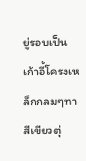ยู่รอบเป็นเก้าอี้โครงเหล็กกลมๆทาสีเขียวตุ่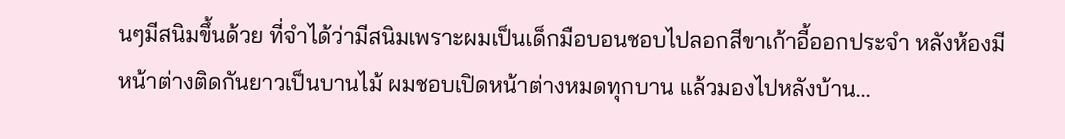นๆมีสนิมขึ้นด้วย ที่จำได้ว่ามีสนิมเพราะผมเป็นเด็กมือบอนชอบไปลอกสีขาเก้าอี้ออกประจำ หลังห้องมีหน้าต่างติดกันยาวเป็นบานไม้ ผมชอบเปิดหน้าต่างหมดทุกบาน แล้วมองไปหลังบ้าน...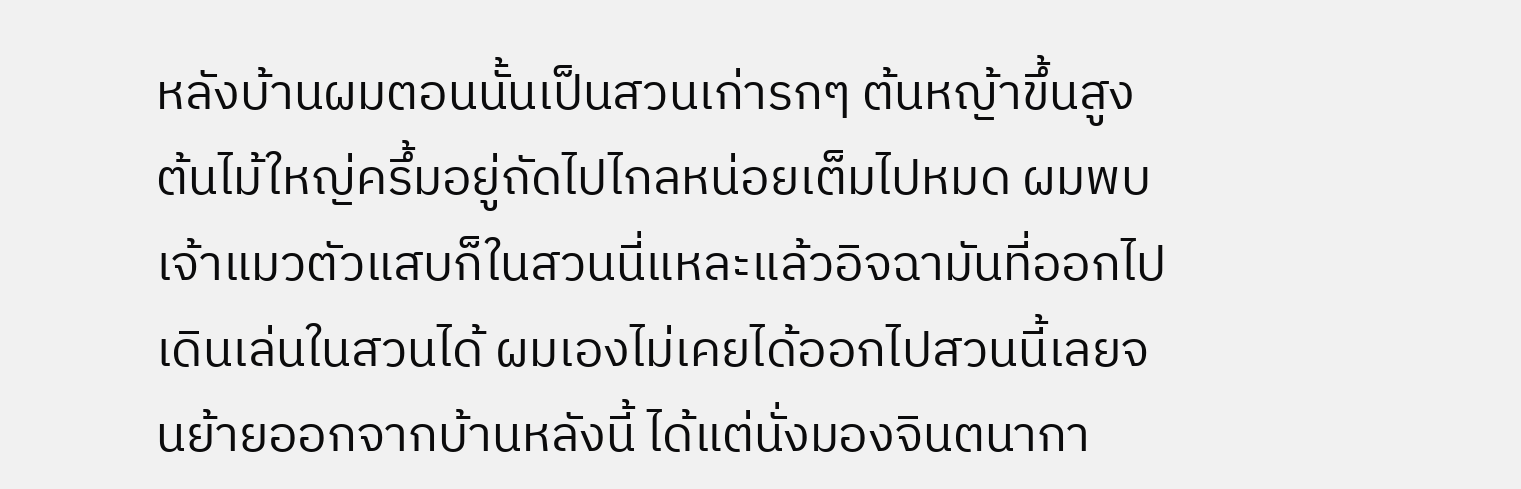หลังบ้านผมตอนนั้นเป็นสวนเก่ารกๆ ต้นหญ้าขึ้นสูง ต้นไม้ใหญ่ครึ้มอยู่ถัดไปไกลหน่อยเต็มไปหมด ผมพบเจ้าแมวตัวแสบก็ในสวนนี่แหละแล้วอิจฉามันที่ออกไปเดินเล่นในสวนได้ ผมเองไม่เคยได้ออกไปสวนนี้เลยจนย้ายออกจากบ้านหลังนี้ ได้แต่นั่งมองจินตนากา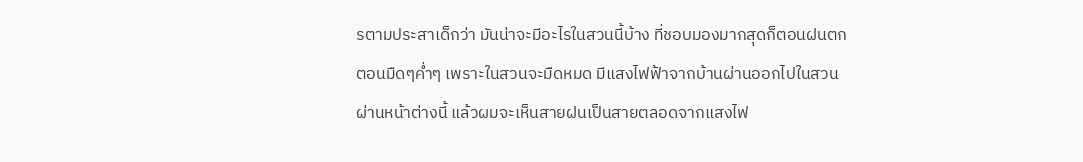รตามประสาเด็กว่า มันน่าจะมีอะไรในสวนนี้บ้าง ที่ชอบมองมากสุดก็ตอนฝนตกตอนมืดๆค่ำๆ เพราะในสวนจะมืดหมด มีแสงไฟฟ้าจากบ้านผ่านออกไปในสวนผ่านหน้าต่างนี้ แล้วผมจะเห็นสายฝนเป็นสายตลอดจากแสงไฟ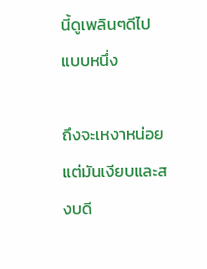นี้ดูเพลินๆดีไปแบบหนึ่ง

ถึงจะเหงาหน่อยแต่มันเงียบและสงบดี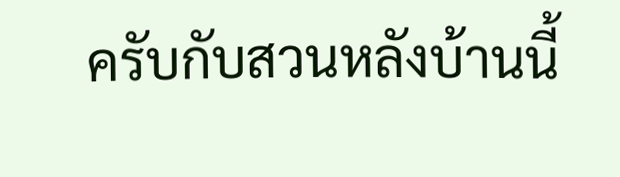ครับกับสวนหลังบ้านนี้